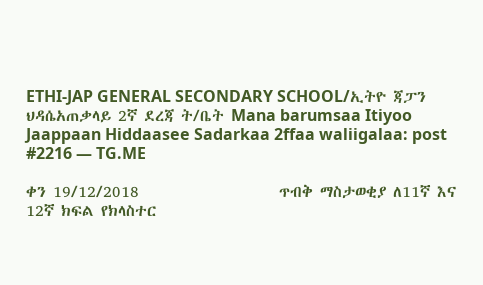ETHI-JAP GENERAL SECONDARY SCHOOL/ኢትዮ ጃፓን ህዳሴአጠቃላይ 2ኛ ደረጃ ት/ቤት Mana barumsaa Itiyoo Jaappaan Hiddaasee Sadarkaa 2ffaa waliigalaa: post #2216 — TG.ME

ቀን 19/12/2018                    ጥብቅ ማስታወቂያ ለ11ኛ እና 12ኛ ክፍል የክላስተር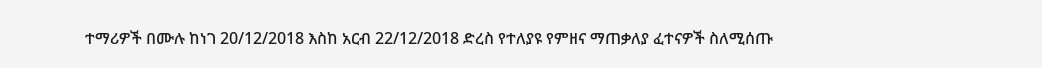ተማሪዎች በሙሉ ከነገ 20/12/2018 እስከ አርብ 22/12/2018 ድረስ የተለያዩ የምዘና ማጠቃለያ ፈተናዎች ስለሚሰጡ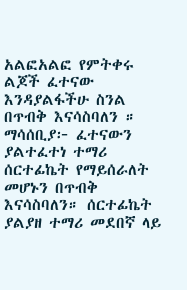አልፎአልፎ የምትቀሩ ልጆች ፈተናው እንዳያልፋችሁ ስንል በጥብቅ እናሳስባለን ። ማሳሰቢያ፦ ፈተናውን ያልተፈተነ ተማሪ ሰርተፊኬት የማይሰራለት መሆኑን በጥብቅ እናሳስባለን። ሰርተፊኬት ያልያዘ ተማሪ መደበኛ ላይ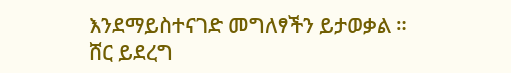እንደማይስተናገድ መግለፃችን ይታወቃል ። ሸር ይደረግ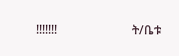!!!!!!!                         ት/ቤቱ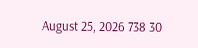August 25, 2026 738 30